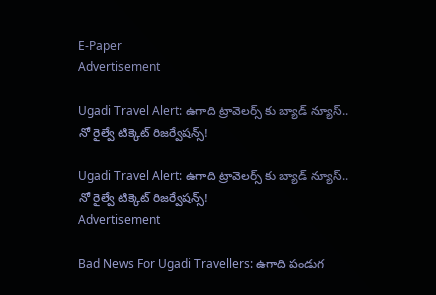E-Paper
Advertisement

Ugadi Travel Alert: ఉగాది ట్రావెలర్స్ కు బ్యాడ్ న్యూస్.. నో రైల్వే టిక్కెట్ రిజర్వేషన్స్!

Ugadi Travel Alert: ఉగాది ట్రావెలర్స్ కు బ్యాడ్ న్యూస్.. నో రైల్వే టిక్కెట్ రిజర్వేషన్స్!
Advertisement

Bad News For Ugadi Travellers: ఉగాది పండుగ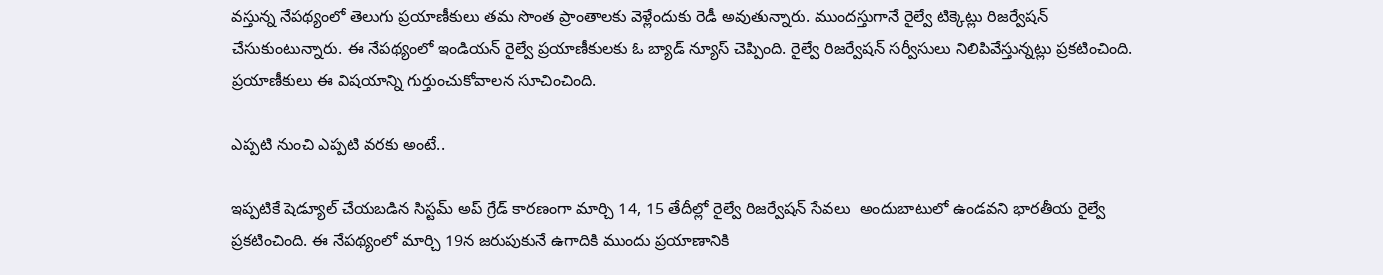వస్తున్న నేపథ్యంలో తెలుగు ప్రయాణీకులు తమ సొంత ప్రాంతాలకు వెళ్లేందుకు రెడీ అవుతున్నారు. ముందస్తుగానే రైల్వే టిక్కెట్లు రిజర్వేషన్ చేసుకుంటున్నారు. ఈ నేపథ్యంలో ఇండియన్ రైల్వే ప్రయాణీకులకు ఓ బ్యాడ్ న్యూస్ చెప్పింది. రైల్వే రిజర్వేషన్ సర్వీసులు నిలిపివేస్తున్నట్లు ప్రకటించింది. ప్రయాణీకులు ఈ విషయాన్ని గుర్తుంచుకోవాలన సూచించింది.

ఎప్పటి నుంచి ఎప్పటి వరకు అంటే..

ఇప్పటికే షెడ్యూల్ చేయబడిన సిస్టమ్ అప్‌ గ్రేడ్ కారణంగా మార్చి 14, 15 తేదీల్లో రైల్వే రిజర్వేషన్ సేవలు  అందుబాటులో ఉండవని భారతీయ రైల్వే ప్రకటించింది. ఈ నేపథ్యంలో మార్చి 19న జరుపుకునే ఉగాదికి ముందు ప్రయాణానికి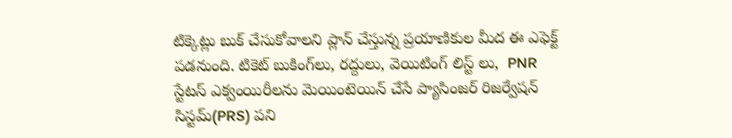టిక్కెట్లు బుక్ చేసుకోవాలని ప్లాన్ చేస్తున్న ప్రయాణికుల మీద ఈ ఎఫెక్ట్ పడనుంది. టికెట్ బుకింగ్‌లు, రద్దులు, వెయిటింగ్ లిస్ట్‌ లు,  PNR స్టేటస్ ఎక్వంయిరీలను మెయింటెయిన్ చేసే ప్యాసింజర్ రిజర్వేషన్ సిస్టమ్(PRS) పని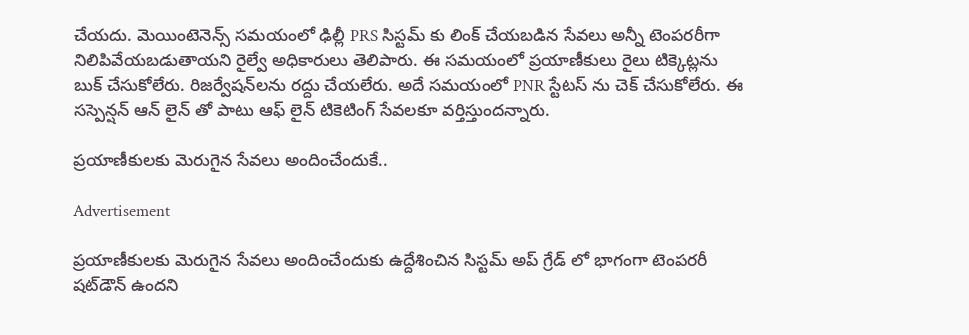చేయదు. మెయింటెనెన్స్ సమయంలో ఢిల్లీ PRS సిస్టమ్‌ కు లింక్ చేయబడిన సేవలు అన్నీ టెంపరరీగా నిలిపివేయబడుతాయని రైల్వే అధికారులు తెలిపారు. ఈ సమయంలో ప్రయాణీకులు రైలు టిక్కెట్లను బుక్ చేసుకోలేరు. రిజర్వేషన్‌లను రద్దు చేయలేరు. అదే సమయంలో PNR స్టేటస్‌ ను చెక్ చేసుకోలేరు. ఈ సస్పెన్షన్ ఆన్‌ లైన్ తో పాటు ఆఫ్‌ లైన్ టికెటింగ్ సేవలకూ వర్తిస్తుందన్నారు.

ప్రయాణీకులకు మెరుగైన సేవలు అందించేందుకే..

Advertisement

ప్రయాణీకులకు మెరుగైన సేవలు అందించేందుకు ఉద్దేశించిన సిస్టమ్ అప్‌ గ్రేడ్‌ లో భాగంగా టెంపరరీ షట్‌డౌన్ ఉందని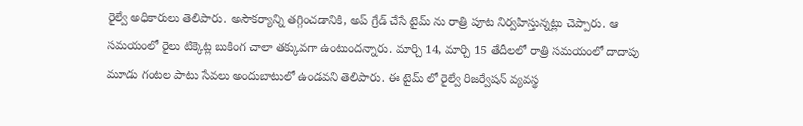రైల్వే అధికారులు తెలిపారు. అసౌకర్యాన్ని తగ్గించడానికి, అప్‌ గ్రేడ్ చేసే టైమ్ ను రాత్రి పూట నిర్వహిస్తున్నట్లు చెప్పారు. ఆ సమయంలో రైలు టిక్కెట్ల బుకింగ చాలా తక్కువగా ఉంటుందన్నారు. మార్చి 14, మార్చి 15 తేదీలలో రాత్రి సమయంలో దాదాపు మూడు గంటల పాటు సేవలు అందుబాటులో ఉండవని తెలిపారు. ఈ టైమ్ లో రైల్వే రిజర్వేషన్ వ్యవస్థ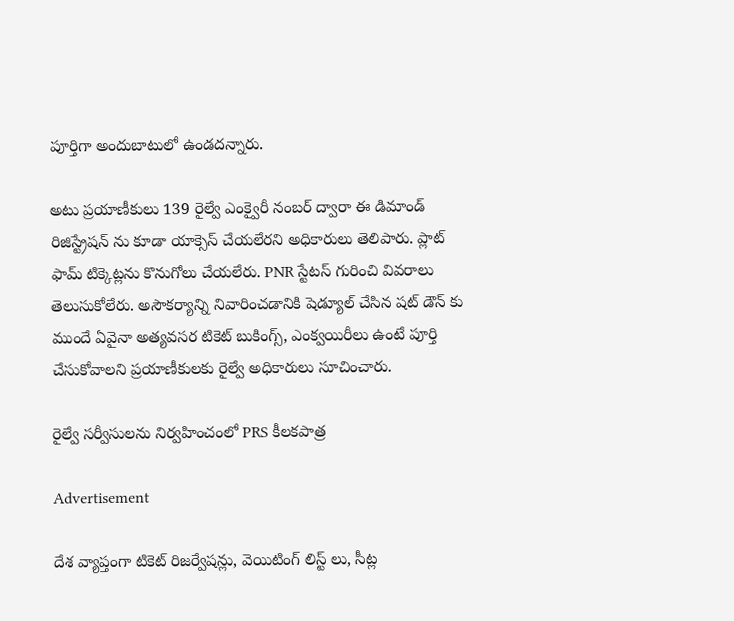పూర్తిగా అందుబాటులో ఉండదన్నారు.

అటు ప్రయాణీకులు 139 రైల్వే ఎంక్వైరీ నంబర్ ద్వారా ఈ డిమాండ్ రిజిస్ట్రేషన్‌ ను కూడా యాక్సెస్ చేయలేరని అధికారులు తెలిపారు. ప్లాట్‌ ఫామ్ టిక్కెట్లను కొనుగోలు చేయలేరు. PNR స్టేటస్ గురించి వివరాలు తెలుసుకోలేరు. అసౌకర్యాన్ని నివారించడానికి షెడ్యూల్ చేసిన షట్‌ డౌన్ కు ముందే ఏవైనా అత్యవసర టికెట్ బుకింగ్స్, ఎంక్వయిరీలు ఉంటే పూర్తి చేసుకోవాలని ప్రయాణీకులకు రైల్వే అధికారులు సూచించారు.

రైల్వే సర్వీసులను నిర్వహించంలో PRS కీలకపాత్ర

Advertisement

దేశ వ్యాప్తంగా టికెట్ రిజర్వేషన్లు, వెయిటింగ్ లిస్ట్‌ లు, సీట్ల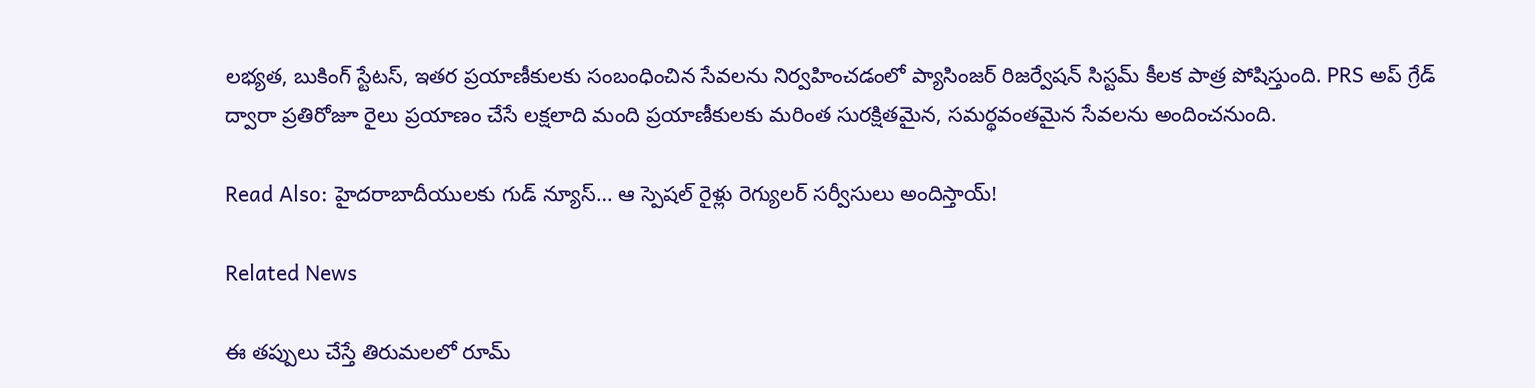లభ్యత, బుకింగ్ స్టేటస్, ఇతర ప్రయాణీకులకు సంబంధించిన సేవలను నిర్వహించడంలో ప్యాసింజర్ రిజర్వేషన్ సిస్టమ్ కీలక పాత్ర పోషిస్తుంది. PRS అప్‌ గ్రేడ్ ద్వారా ప్రతిరోజూ రైలు ప్రయాణం చేసే లక్షలాది మంది ప్రయాణీకులకు మరింత సురక్షితమైన, సమర్థవంతమైన సేవలను అందించనుంది.

Read Also: హైదరాబాదీయులకు గుడ్ న్యూస్… ఆ స్పెషల్ రైళ్లు రెగ్యులర్ సర్వీసులు అందిస్తాయ్!

Related News

ఈ తప్పులు చేస్తే తిరుమలలో రూమ్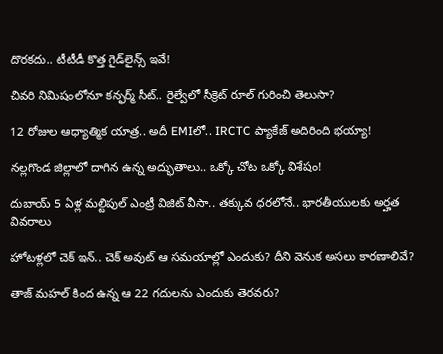దొరకదు.. టీటీడీ కొత్త గైడ్‌లైన్స్ ఇవే!

చివరి నిమిషంలోనూ కన్ఫర్మ్ సీట్.. రైల్వేలో సీక్రెట్ రూల్ గురించి తెలుసా?

12 రోజుల ఆధ్యాత్మిక యాత్ర.. అదీ EMIలో.. IRCTC ప్యాకేజ్ అదిరింది భయ్యా!

నల్లగొండ జిల్లాలో దాగిన ఉన్న అద్భుతాలు.. ఒక్కో చోట ఒక్కో విశేషం!

దుబాయ్ 5 ఏళ్ల మల్టిపుల్ ఎంట్రీ విజిట్ వీసా.. తక్కువ ధరలోనే.. భారతీయులకు అర్హత వివరాలు

హోటళ్లలో చెక్ ఇన్.. చెక్ అవుట్ ఆ సమయాల్లో ఎందుకు? దీని వెనుక అసలు కారణాలివే?

తాజ్ మహల్ కింద ఉన్న ఆ 22 గదులను ఎందుకు తెరవరు?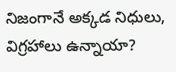నిజంగానే అక్కడ నిధులు, విగ్రహాలు ఉన్నాయా?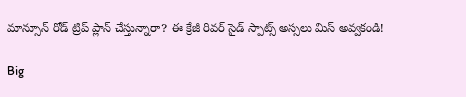మాన్సూన్ రోడ్ ట్రిప్ ప్లాన్ చేస్తున్నారా? ఈ క్రేజీ రివర్‌ సైడ్ స్పాట్స్ అస్సలు మిస్ అవ్వకండి!

Big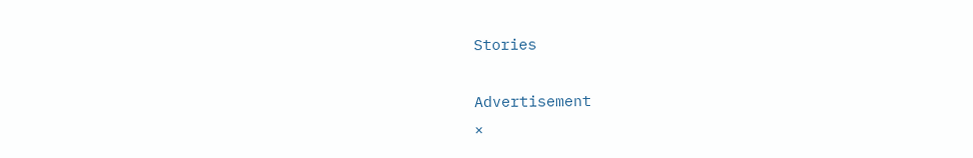Stories

Advertisement
×